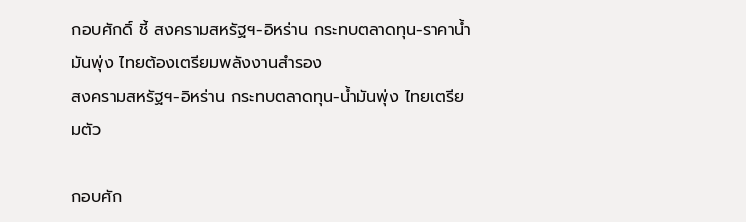กอบศักดิ์ ชี้ สงครามสหรัฐฯ-อิหร่าน กระทบตลาดทุน-ราคาน้ำมันพุ่ง ไทยต้องเตรียมพลังงานสำรอง
สงครามสหรัฐฯ-อิหร่าน กระทบตลาดทุน-น้ำมันพุ่ง ไทยเตรียมตัว

กอบศัก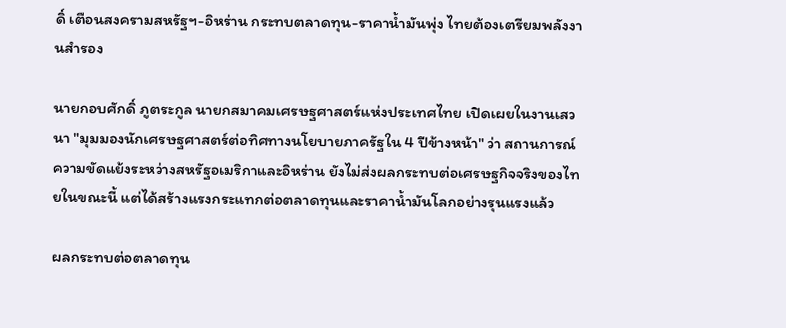ดิ์ เตือนสงครามสหรัฐฯ-อิหร่าน กระทบตลาดทุน-ราคาน้ำมันพุ่ง ไทยต้องเตรียมพลังงานสำรอง

นายกอบศักดิ์ ภูตระกูล นายกสมาคมเศรษฐศาสตร์แห่งประเทศไทย เปิดเผยในงานเสวนา "มุมมองนักเศรษฐศาสตร์ต่อทิศทางนโยบายภาครัฐใน 4 ปีข้างหน้า" ว่า สถานการณ์ความขัดแย้งระหว่างสหรัฐอเมริกาและอิหร่าน ยังไม่ส่งผลกระทบต่อเศรษฐกิจจริงของไทยในขณะนี้ แต่ได้สร้างแรงกระแทกต่อตลาดทุนและราคาน้ำมันโลกอย่างรุนแรงแล้ว

ผลกระทบต่อตลาดทุน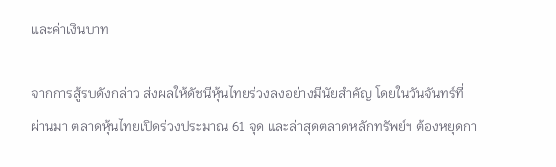และค่าเงินบาท

จากการสู้รบดังกล่าว ส่งผลให้ดัชนีหุ้นไทยร่วงลงอย่างมีนัยสำคัญ โดยในวันจันทร์ที่ผ่านมา ตลาดหุ้นไทยเปิดร่วงประมาณ 61 จุด และล่าสุดตลาดหลักทรัพย์ฯ ต้องหยุดกา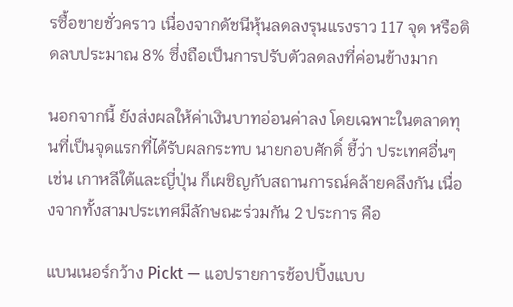รซื้อขายชั่วคราว เนื่องจากดัชนีหุ้นลดลงรุนแรงราว 117 จุด หรือติดลบประมาณ 8% ซึ่งถือเป็นการปรับตัวลดลงที่ค่อนข้างมาก

นอกจากนี้ ยังส่งผลให้ค่าเงินบาทอ่อนค่าลง โดยเฉพาะในตลาดทุนที่เป็นจุดแรกที่ได้รับผลกระทบ นายกอบศักดิ์ ชี้ว่า ประเทศอื่นๆ เช่น เกาหลีใต้และญี่ปุ่น ก็เผชิญกับสถานการณ์คล้ายคลึงกัน เนื่องจากทั้งสามประเทศมีลักษณะร่วมกัน 2 ประการ คือ

แบนเนอร์กว้าง Pickt — แอปรายการช้อปปิ้งแบบ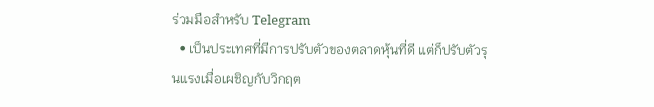ร่วมมือสำหรับ Telegram
  • เป็นประเทศที่มีการปรับตัวของตลาดหุ้นที่ดี แต่ก็ปรับตัวรุนแรงเมื่อเผชิญกับวิกฤต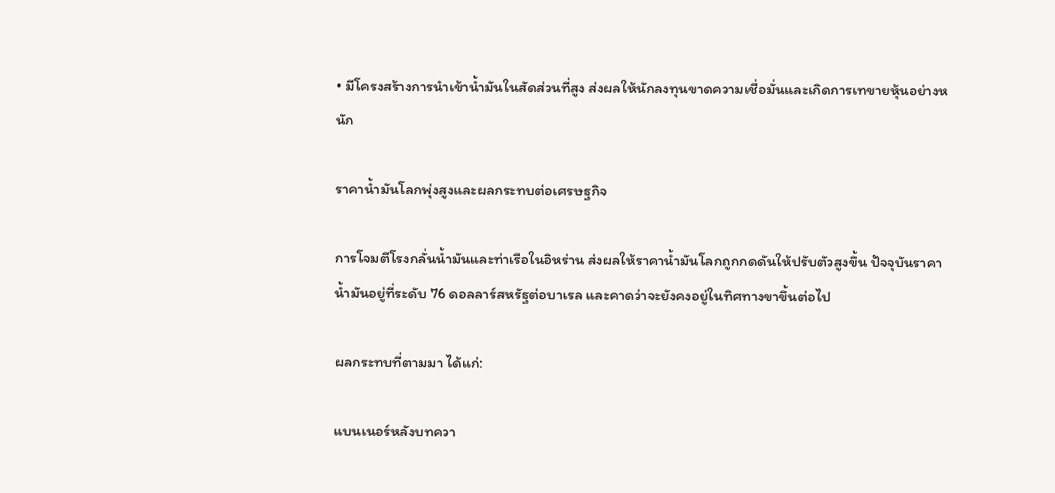• มีโครงสร้างการนำเข้าน้ำมันในสัดส่วนที่สูง ส่งผลให้นักลงทุนขาดความเชื่อมั่นและเกิดการเทขายหุ้นอย่างหนัก

ราคาน้ำมันโลกพุ่งสูงและผลกระทบต่อเศรษฐกิจ

การโจมตีโรงกลั่นน้ำมันและท่าเรือในอิหร่าน ส่งผลให้ราคาน้ำมันโลกถูกกดดันให้ปรับตัวสูงขึ้น ปัจจุบันราคาน้ำมันอยู่ที่ระดับ 76 ดอลลาร์สหรัฐต่อบาเรล และคาดว่าจะยังคงอยู่ในทิศทางขาขึ้นต่อไป

ผลกระทบที่ตามมา ได้แก่:

แบนเนอร์หลังบทควา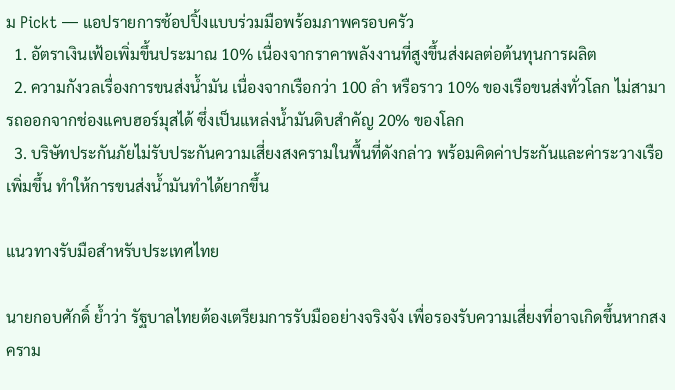ม Pickt — แอปรายการช้อปปิ้งแบบร่วมมือพร้อมภาพครอบครัว
  1. อัตราเงินเฟ้อเพิ่มขึ้นประมาณ 10% เนื่องจากราคาพลังงานที่สูงขึ้นส่งผลต่อต้นทุนการผลิต
  2. ความกังวลเรื่องการขนส่งน้ำมัน เนื่องจากเรือกว่า 100 ลำ หรือราว 10% ของเรือขนส่งทั่วโลก ไม่สามารถออกจากช่องแคบฮอร์มุสได้ ซึ่งเป็นแหล่งน้ำมันดิบสำคัญ 20% ของโลก
  3. บริษัทประกันภัยไม่รับประกันความเสี่ยงสงครามในพื้นที่ดังกล่าว พร้อมคิดค่าประกันและค่าระวางเรือเพิ่มขึ้น ทำให้การขนส่งน้ำมันทำได้ยากขึ้น

แนวทางรับมือสำหรับประเทศไทย

นายกอบศักดิ์ ย้ำว่า รัฐบาลไทยต้องเตรียมการรับมืออย่างจริงจัง เพื่อรองรับความเสี่ยงที่อาจเกิดขึ้นหากสงคราม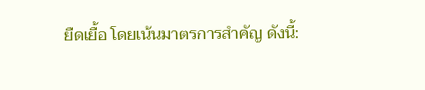ยืดเยื้อ โดยเน้นมาตรการสำคัญ ดังนี้: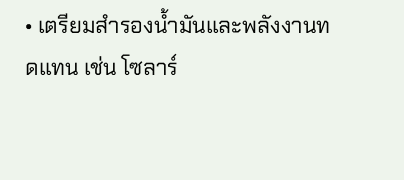• เตรียมสำรองน้ำมันและพลังงานทดแทน เช่น โซลาร์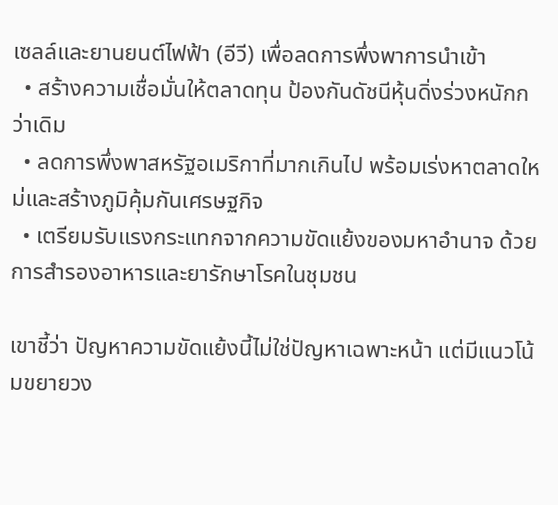เซลล์และยานยนต์ไฟฟ้า (อีวี) เพื่อลดการพึ่งพาการนำเข้า
  • สร้างความเชื่อมั่นให้ตลาดทุน ป้องกันดัชนีหุ้นดิ่งร่วงหนักกว่าเดิม
  • ลดการพึ่งพาสหรัฐอเมริกาที่มากเกินไป พร้อมเร่งหาตลาดใหม่และสร้างภูมิคุ้มกันเศรษฐกิจ
  • เตรียมรับแรงกระแทกจากความขัดแย้งของมหาอำนาจ ด้วยการสำรองอาหารและยารักษาโรคในชุมชน

เขาชี้ว่า ปัญหาความขัดแย้งนี้ไม่ใช่ปัญหาเฉพาะหน้า แต่มีแนวโน้มขยายวง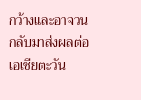กว้างและอาจวนกลับมาส่งผลต่อเอเชียตะวัน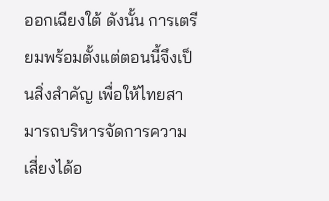ออกเฉียงใต้ ดังนั้น การเตรียมพร้อมตั้งแต่ตอนนี้จึงเป็นสิ่งสำคัญ เพื่อให้ไทยสามารถบริหารจัดการความเสี่ยงได้อ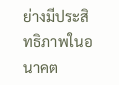ย่างมีประสิทธิภาพในอนาคต